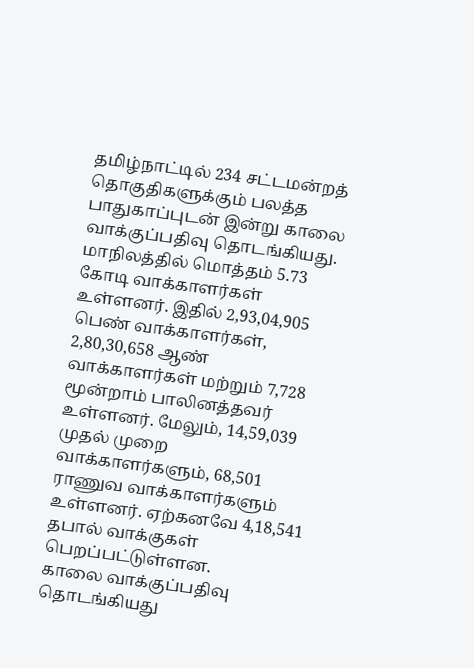தமிழ்நாட்டில் 234 சட்டமன்றத் தொகுதிகளுக்கும் பலத்த பாதுகாப்புடன் இன்று காலை வாக்குப்பதிவு தொடங்கியது. மாநிலத்தில் மொத்தம் 5.73 கோடி வாக்காளர்கள் உள்ளனர். இதில் 2,93,04,905 பெண் வாக்காளர்கள், 2,80,30,658 ஆண் வாக்காளர்கள் மற்றும் 7,728 மூன்றாம் பாலினத்தவர் உள்ளனர். மேலும், 14,59,039 முதல் முறை வாக்காளர்களும், 68,501 ராணுவ வாக்காளர்களும் உள்ளனர். ஏற்கனவே 4,18,541 தபால் வாக்குகள் பெறப்பட்டுள்ளன.
காலை வாக்குப்பதிவு தொடங்கியது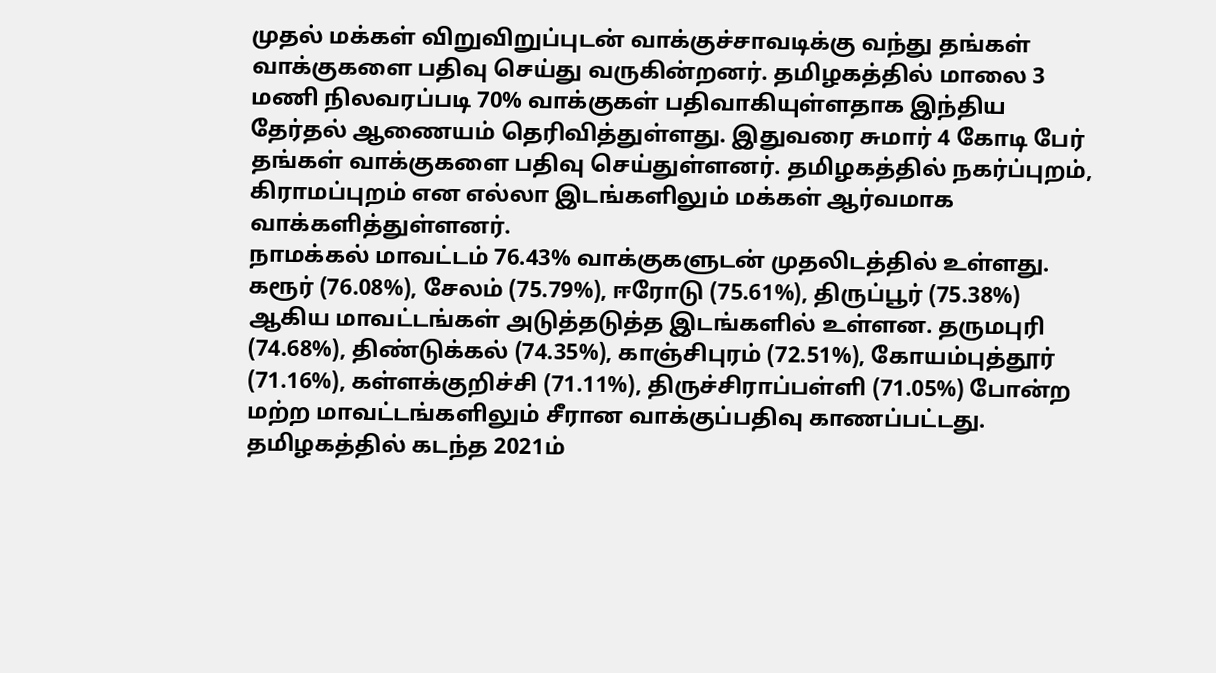முதல் மக்கள் விறுவிறுப்புடன் வாக்குச்சாவடிக்கு வந்து தங்கள் வாக்குகளை பதிவு செய்து வருகின்றனர். தமிழகத்தில் மாலை 3 மணி நிலவரப்படி 70% வாக்குகள் பதிவாகியுள்ளதாக இந்திய தேர்தல் ஆணையம் தெரிவித்துள்ளது. இதுவரை சுமார் 4 கோடி பேர் தங்கள் வாக்குகளை பதிவு செய்துள்ளனர். தமிழகத்தில் நகர்ப்புறம், கிராமப்புறம் என எல்லா இடங்களிலும் மக்கள் ஆர்வமாக வாக்களித்துள்ளனர்.
நாமக்கல் மாவட்டம் 76.43% வாக்குகளுடன் முதலிடத்தில் உள்ளது. கரூர் (76.08%), சேலம் (75.79%), ஈரோடு (75.61%), திருப்பூர் (75.38%) ஆகிய மாவட்டங்கள் அடுத்தடுத்த இடங்களில் உள்ளன. தருமபுரி (74.68%), திண்டுக்கல் (74.35%), காஞ்சிபுரம் (72.51%), கோயம்புத்தூர் (71.16%), கள்ளக்குறிச்சி (71.11%), திருச்சிராப்பள்ளி (71.05%) போன்ற மற்ற மாவட்டங்களிலும் சீரான வாக்குப்பதிவு காணப்பட்டது. தமிழகத்தில் கடந்த 2021ம்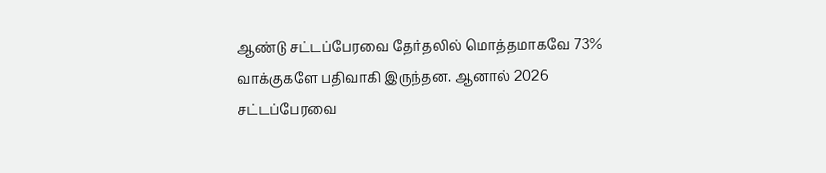ஆண்டு சட்டப்பேரவை தேர்தலில் மொத்தமாகவே 73% வாக்குகளே பதிவாகி இருந்தன. ஆனால் 2026 சட்டப்பேரவை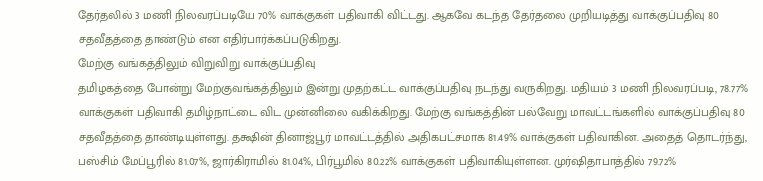தேர்தலில் 3 மணி நிலவரப்படியே 70% வாக்குகள் பதிவாகி விட்டது. ஆகவே கடந்த தேர்தலை முறியடித்து வாக்குப்பதிவு 80 சதவீதத்தை தாண்டும் என எதிர்பார்க்கப்படுகிறது.
மேற்கு வங்கத்திலும் விறுவிறு வாக்குப்பதிவு
தமிழகத்தை போன்று மேற்குவங்கத்திலும் இன்று முதற்கட்ட வாக்குப்பதிவு நடந்து வருகிறது. மதியம் 3 மணி நிலவரப்படி, 78.77% வாக்குகள் பதிவாகி தமிழ்நாட்டை விட முன்னிலை வகிக்கிறது. மேற்கு வங்கத்தின் பல்வேறு மாவட்டங்களில் வாக்குப்பதிவு 80 சதவீதத்தை தாண்டியுள்ளது. தக்ஷின் தினாஜ்பூர் மாவட்டத்தில் அதிகபட்சமாக 81.49% வாக்குகள் பதிவாகின. அதைத் தொடர்ந்து, பஸ்சிம் மேப்பூரில் 81.07%, ஜார்கிராமில் 81.04%, பிர்பூமில் 80.22% வாக்குகள் பதிவாகியுள்ளன. முர்ஷிதாபாத்தில் 79.72%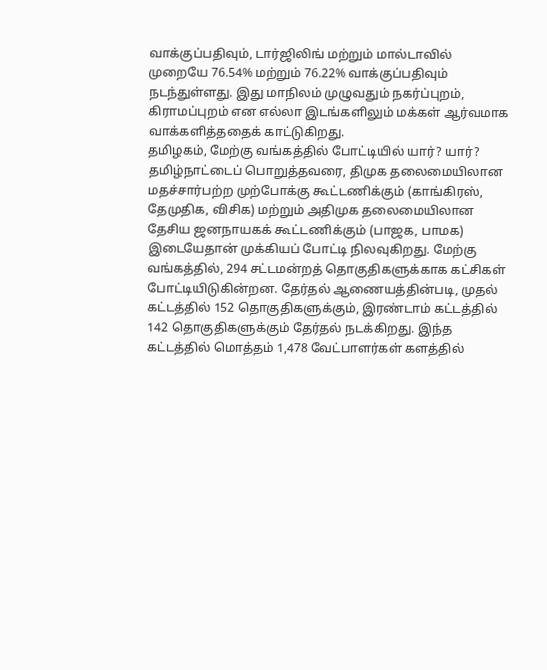வாக்குப்பதிவும், டார்ஜிலிங் மற்றும் மால்டாவில் முறையே 76.54% மற்றும் 76.22% வாக்குப்பதிவும் நடந்துள்ளது. இது மாநிலம் முழுவதும் நகர்ப்புறம், கிராமப்புறம் என எல்லா இடங்களிலும் மக்கள் ஆர்வமாக வாக்களித்ததைக் காட்டுகிறது.
தமிழகம், மேற்கு வங்கத்தில் போட்டியில் யார்? யார்?
தமிழ்நாட்டைப் பொறுத்தவரை, திமுக தலைமையிலான மதச்சார்பற்ற முற்போக்கு கூட்டணிக்கும் (காங்கிரஸ், தேமுதிக, விசிக) மற்றும் அதிமுக தலைமையிலான தேசிய ஜனநாயகக் கூட்டணிக்கும் (பாஜக, பாமக) இடையேதான் முக்கியப் போட்டி நிலவுகிறது. மேற்கு வங்கத்தில், 294 சட்டமன்றத் தொகுதிகளுக்காக கட்சிகள் போட்டியிடுகின்றன. தேர்தல் ஆணையத்தின்படி, முதல் கட்டத்தில் 152 தொகுதிகளுக்கும், இரண்டாம் கட்டத்தில் 142 தொகுதிகளுக்கும் தேர்தல் நடக்கிறது. இந்த கட்டத்தில் மொத்தம் 1,478 வேட்பாளர்கள் களத்தில்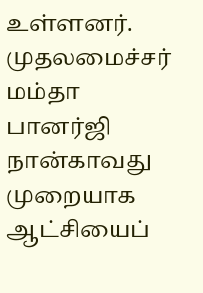உள்ளனர். முதலமைச்சர் மம்தா பானர்ஜி நான்காவது முறையாக ஆட்சியைப்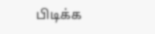பிடிக்க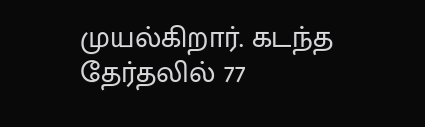முயல்கிறார். கடந்த தேர்தலில் 77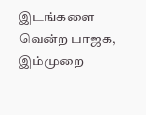இடங்களை வென்ற பாஜக, இம்முறை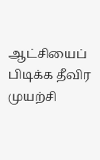ஆட்சியைப் பிடிக்க தீவிர முயற்சி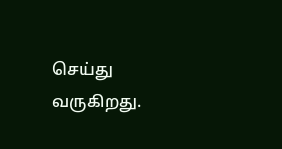செய்து வருகிறது.